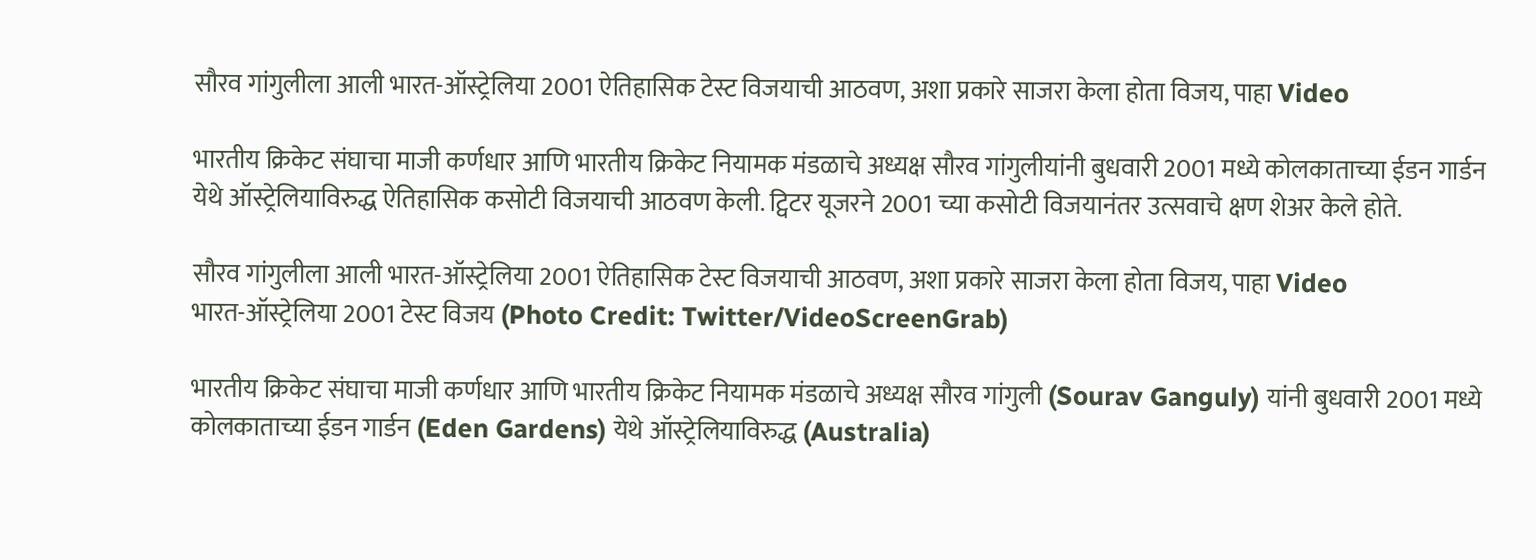सौरव गांगुलीला आली भारत-ऑस्ट्रेलिया 2001 ऐतिहासिक टेस्ट विजयाची आठवण, अशा प्रकारे साजरा केला होता विजय, पाहा Video

भारतीय क्रिकेट संघाचा माजी कर्णधार आणि भारतीय क्रिकेट नियामक मंडळाचे अध्यक्ष सौरव गांगुलीयांनी बुधवारी 2001 मध्ये कोलकाताच्या ईडन गार्डन येथे ऑस्ट्रेलियाविरुद्ध ऐतिहासिक कसोटी विजयाची आठवण केली. ट्विटर यूजरने 2001 च्या कसोटी विजयानंतर उत्सवाचे क्षण शेअर केले होते.

सौरव गांगुलीला आली भारत-ऑस्ट्रेलिया 2001 ऐतिहासिक टेस्ट विजयाची आठवण, अशा प्रकारे साजरा केला होता विजय, पाहा Video
भारत-ऑस्ट्रेलिया 2001 टेस्ट विजय (Photo Credit: Twitter/VideoScreenGrab)

भारतीय क्रिकेट संघाचा माजी कर्णधार आणि भारतीय क्रिकेट नियामक मंडळाचे अध्यक्ष सौरव गांगुली (Sourav Ganguly) यांनी बुधवारी 2001 मध्ये कोलकाताच्या ईडन गार्डन (Eden Gardens) येथे ऑस्ट्रेलियाविरुद्ध (Australia)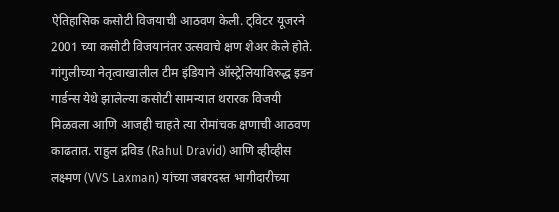ऐतिहासिक कसोटी विजयाची आठवण केली. ट्विटर यूजरने 2001 च्या कसोटी विजयानंतर उत्सवाचे क्षण शेअर केले होते. गांगुलीच्या नेतृत्वाखालील टीम इंडियाने ऑस्ट्रेलियाविरुद्ध इडन गार्डन्स येथे झालेल्या कसोटी सामन्यात थरारक विजयी मिळवला आणि आजही चाहते त्या रोमांचक क्षणाची आठवण काढतात. राहुल द्रविड (Rahul Dravid) आणि व्हीव्हीस लक्ष्मण (VVS Laxman) यांच्या जबरदस्त भागीदारीच्या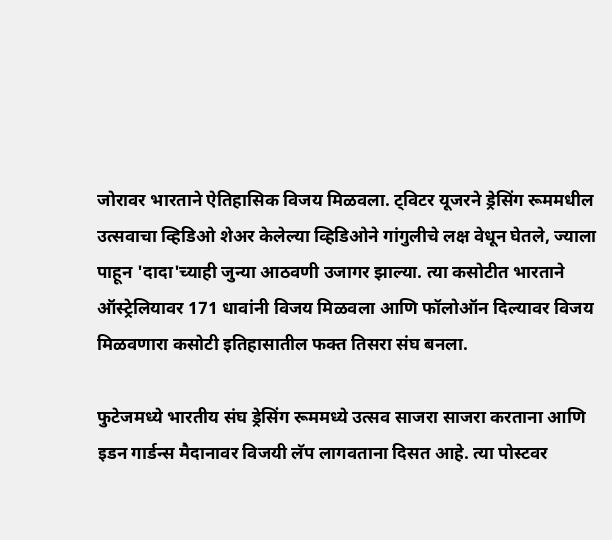जोरावर भारताने ऐतिहासिक विजय मिळवला. ट्विटर यूजरने ड्रेसिंग रूममधील उत्सवाचा व्हिडिओ शेअर केलेल्या व्हिडिओने गांगुलीचे लक्ष वेधून घेतले, ज्याला पाहून 'दादा'च्याही जुन्या आठवणी उजागर झाल्या. त्या कसोटीत भारताने ऑस्ट्रेलियावर 171 धावांनी विजय मिळवला आणि फॉलोऑन दिल्यावर विजय मिळवणारा कसोटी इतिहासातील फक्त तिसरा संघ बनला.

फुटेजमध्ये भारतीय संघ ड्रेसिंग रूममध्ये उत्सव साजरा साजरा करताना आणि इडन गार्डन्स मैदानावर विजयी लॅप लागवताना दिसत आहे. त्या पोस्टवर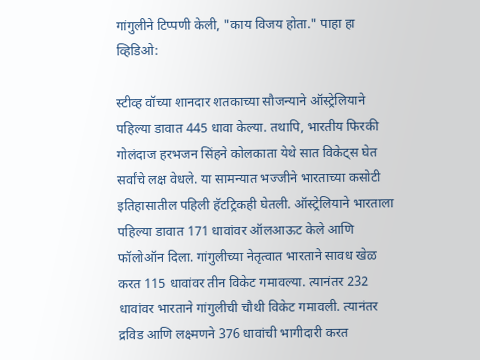गांगुलीने टिप्पणी केली, "काय विजय होता." पाहा हा व्हिडिओ:

स्टीव्ह वॉच्या शानदार शतकाच्या सौजन्याने ऑस्ट्रेलियाने पहिल्या डावात 445 धावा केल्या. तथापि, भारतीय फिरकी गोलंदाज हरभजन सिंहने कोलकाता येथे सात विकेट्स घेत सर्वांचे लक्ष वेधले. या सामन्यात भज्जीने भारताच्या कसोटी इतिहासातील पहिली हॅटट्रिकही घेतली. ऑस्ट्रेलियाने भारताला पहिल्या डावात 171 धावांवर ऑलआऊट केले आणि फॉलोऑन दिला. गांगुलीच्या नेतृत्वात भारताने सावध खेळ करत 115 धावांवर तीन विकेट गमावल्या. त्यानंतर 232 धावांवर भारताने गांगुलीची चौथी विकेट गमावली. त्यानंतर द्रविड आणि लक्ष्मणने 376 धावांची भागीदारी करत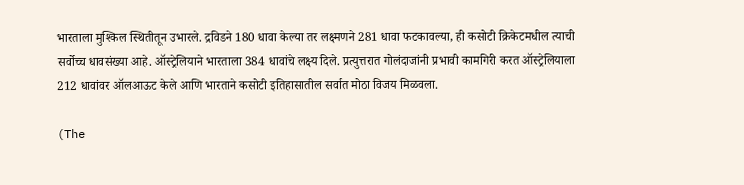भारताला मुश्किल स्थितीतून उभारले. द्रविडने 180 धावा केल्या तर लक्ष्मणने 281 धावा फटकावल्या, ही कसोटी क्रिकेटमधील त्याची सर्वोच्च धावसंख्या आहे. ऑस्ट्रेलियाने भारताला 384 धावांचे लक्ष्य दिले. प्रत्युत्तरात गोलंदाजांनी प्रभावी कामगिरी करत ऑस्ट्रेलियाला 212 धावांवर ऑलआऊट केले आणि भारताने कसोटी इतिहासातील सर्वात मोठा विजय मिळवला.

(The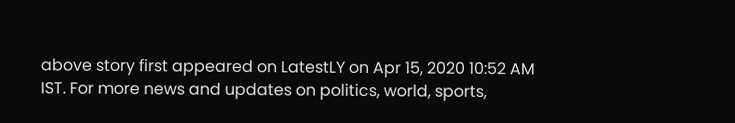above story first appeared on LatestLY on Apr 15, 2020 10:52 AM IST. For more news and updates on politics, world, sports,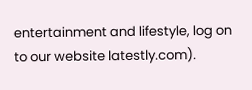entertainment and lifestyle, log on to our website latestly.com).